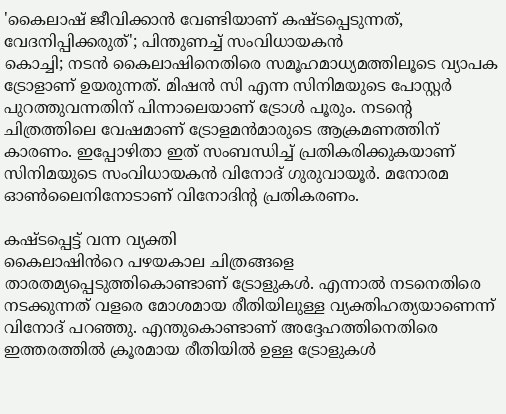'കൈലാഷ് ജീവിക്കാൻ വേണ്ടിയാണ് കഷ്ടപ്പെടുന്നത്, വേദനിപ്പിക്കരുത്'; പിന്തുണച്ച് സംവിധായകൻ
കൊച്ചി; നടൻ കൈലാഷിനെതിരെ സമൂഹമാധ്യമത്തിലൂടെ വ്യാപക ട്രോളാണ് ഉയരുന്നത്. മിഷൻ സി എന്ന സിനിമയുടെ പോസ്റ്റർ പുറത്തുവന്നതിന് പിന്നാലെയാണ് ട്രോൾ പൂരും. നടന്റെ ചിത്രത്തിലെ വേഷമാണ് ട്രോളമൻമാരുടെ ആക്രമണത്തിന് കാരണം. ഇപ്പോഴിതാ ഇത് സംബന്ധിച്ച് പ്രതികരിക്കുകയാണ് സിനിമയുടെ സംവിധായകൻ വിനോദ് ഗുരുവായൂർ. മനോരമ ഓൺലൈനിനോടാണ് വിനോദിന്റ പ്രതികരണം.

കഷ്ടപ്പെട്ട് വന്ന വ്യക്തി
കൈലാഷിൻറെ പഴയകാല ചിത്രങ്ങളെ താരതമ്യപ്പെടുത്തികൊണ്ടാണ് ട്രോളുകൾ. എന്നാൽ നടനെതിരെ നടക്കുന്നത് വളരെ മോശമായ രീതിയിലുള്ള വ്യക്തിഹത്യയാണെന്ന് വിനോദ് പറഞ്ഞു. എന്തുകൊണ്ടാണ് അദ്ദേഹത്തിനെതിരെ ഇത്തരത്തിൽ ക്രൂരമായ രീതിയിൽ ഉള്ള ട്രോളുകൾ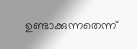ഉണ്ടാക്കുന്നതെന്ന്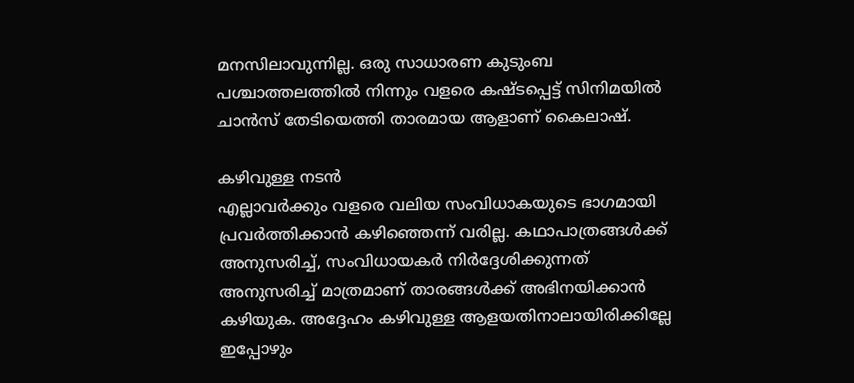മനസിലാവുന്നില്ല. ഒരു സാധാരണ കുടുംബ പശ്ചാത്തലത്തിൽ നിന്നും വളരെ കഷ്ടപ്പെട്ട് സിനിമയിൽ ചാൻസ് തേടിയെത്തി താരമായ ആളാണ് കൈലാഷ്.

കഴിവുള്ള നടൻ
എല്ലാവർക്കും വളരെ വലിയ സംവിധാകയുടെ ഭാഗമായി പ്രവർത്തിക്കാൻ കഴിഞ്ഞെന്ന് വരില്ല. കഥാപാത്രങ്ങൾക്ക് അനുസരിച്ച്, സംവിധായകർ നിർദ്ദേശിക്കുന്നത് അനുസരിച്ച് മാത്രമാണ് താരങ്ങൾക്ക് അഭിനയിക്കാൻ കഴിയുക. അദ്ദേഹം കഴിവുള്ള ആളയതിനാലായിരിക്കില്ലേ ഇപ്പോഴും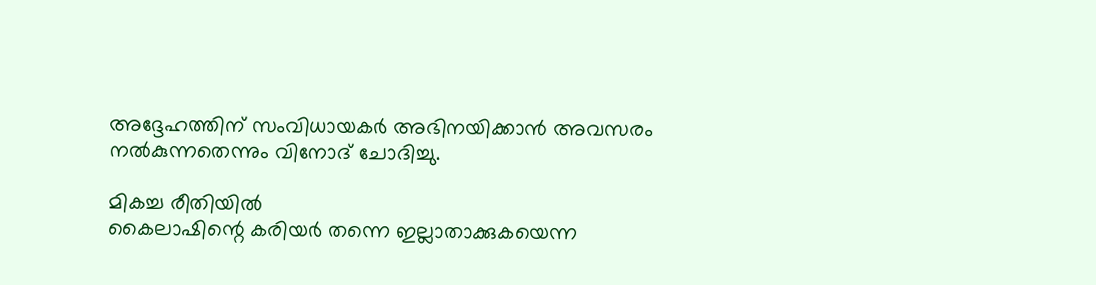അദ്ദേഹത്തിന് സംവിധായകർ അഭിനയിക്കാൻ അവസരം നൽകുന്നതെന്നും വിനോദ് ചോദിച്ചു.

മികച്ച രീതിയിൽ
കൈലാഷിന്റെ കരിയർ തന്നെ ഇല്ലാതാക്കുകയെന്ന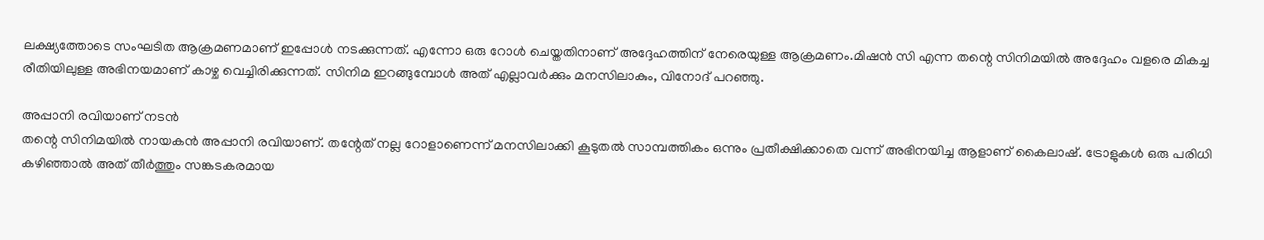ലക്ഷ്യത്തോടെ സംഘടിത ആക്രമണമാണ് ഇപ്പോൾ നടക്കുന്നത്. എന്നോ ഒരു റോൾ ചെയ്തതിനാണ് അദ്ദേഹത്തിന് നേരെയുള്ള ആക്രമണം.മിഷൻ സി എന്ന തന്റെ സിനിമയിൽ അദ്ദേഹം വളരെ മികച്ച രീതിയിലുള്ള അഭിനയമാണ് കാഴ്ച വെച്ചിരിക്കുന്നത്. സിനിമ ഇറങ്ങുമ്പോൾ അത് എല്ലാവർക്കും മനസിലാകും, വിനോദ് പറഞ്ഞു.

അപ്പാനി രവിയാണ് നടൻ
തന്റെ സിനിമയിൽ നായകൻ അപ്പാനി രവിയാണ്. തന്റേത് നല്ല റോളാണെന്ന് മനസിലാക്കി കൂടുതൽ സാമ്പത്തികം ഒന്നും പ്രതീക്ഷിക്കാതെ വന്ന് അഭിനയിച്ച ആളാണ് കൈലാഷ്. ട്രോളുകൾ ഒരു പരിധി കഴിഞ്ഞാൽ അത് തീർത്തും സങ്കടകരമായ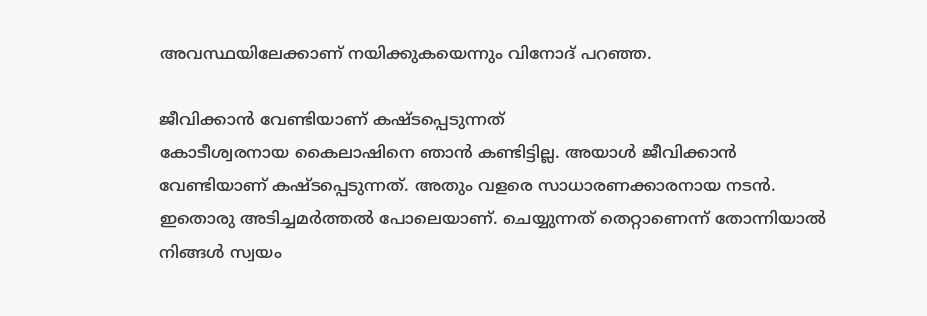അവസ്ഥയിലേക്കാണ് നയിക്കുകയെന്നും വിനോദ് പറഞ്ഞ.

ജീവിക്കാൻ വേണ്ടിയാണ് കഷ്ടപ്പെടുന്നത്
കോടീശ്വരനായ കൈലാഷിനെ ഞാൻ കണ്ടിട്ടില്ല. അയാൾ ജീവിക്കാൻ വേണ്ടിയാണ് കഷ്ടപ്പെടുന്നത്. അതും വളരെ സാധാരണക്കാരനായ നടൻ. ഇതൊരു അടിച്ചമർത്തൽ പോലെയാണ്. ചെയ്യുന്നത് തെറ്റാണെന്ന് തോന്നിയാൽ നിങ്ങൾ സ്വയം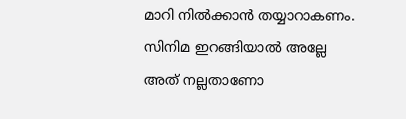മാറി നിൽക്കാൻ തയ്യാറാകണം. സിനിമ ഇറങ്ങിയാൽ അല്ലേ അത് നല്ലതാണോ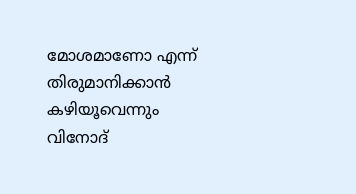മോശമാണോ എന്ന് തിരുമാനിക്കാൻ കഴിയൂവെന്നും വിനോദ്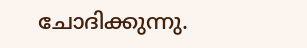ചോദിക്കുന്നു.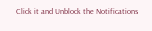Click it and Unblock the Notifications